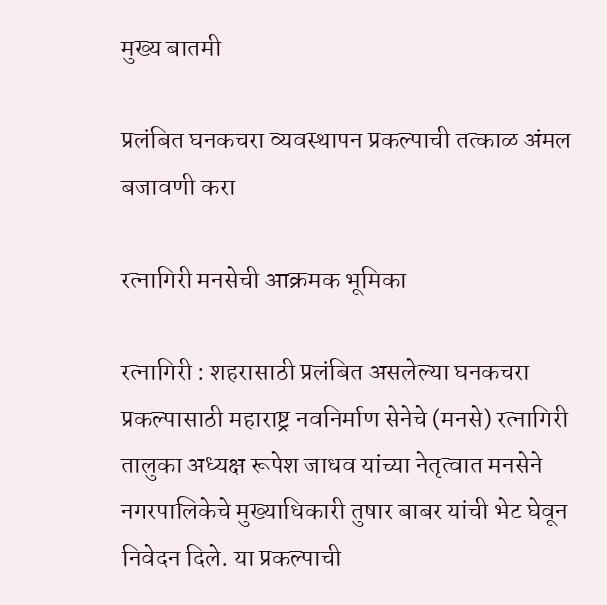मुख्य बातमी

प्रलंबित घनकचरा व्यवस्थापन प्रकल्पाची तत्काळ अंमल बजावणी करा

रत्नागिरी मनसेची आक्रमक भूमिका

रत्नागिरी : शहरासाठी प्रलंबित असलेल्या घनकचरा प्रकल्पासाठी महाराष्ट्र नवनिर्माण सेनेचे (मनसे) रत्नागिरी तालुका अध्यक्ष रूपेश जाधव यांच्या नेतृत्वात मनसेने नगरपालिकेचे मुख्याधिकारी तुषार बाबर यांची भेट घेवून निवेदन दिले. या प्रकल्पाची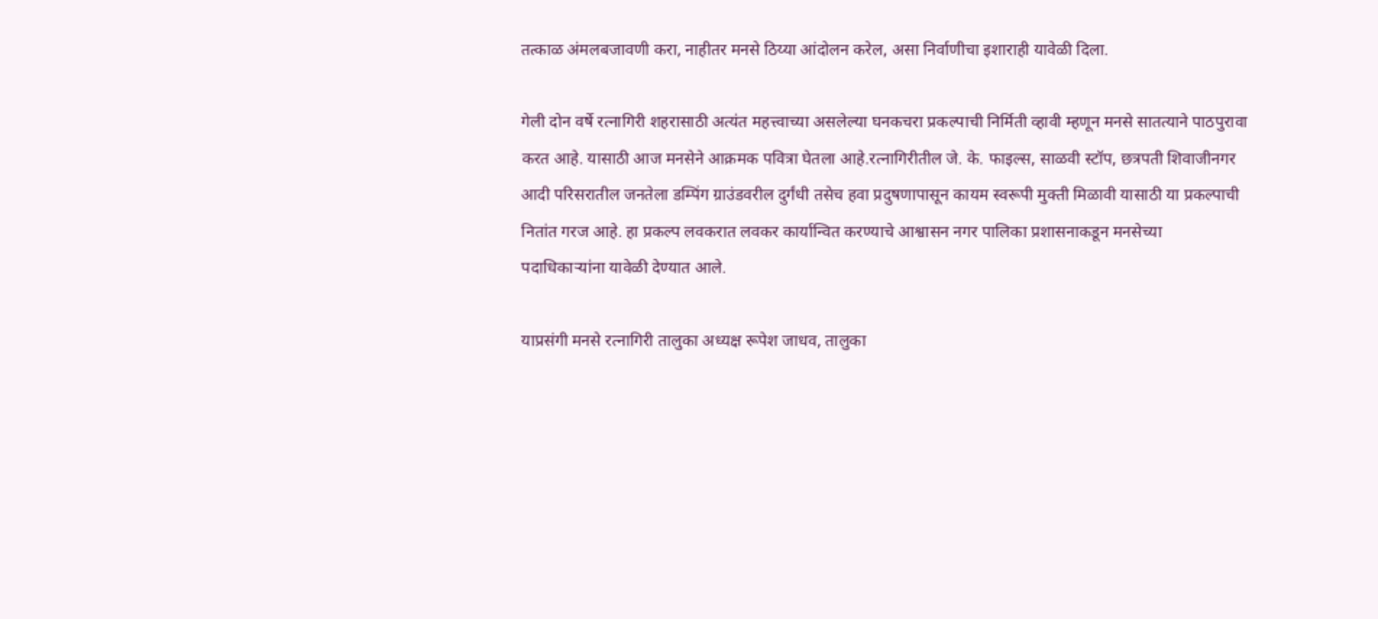तत्काळ अंमलबजावणी करा, नाहीतर मनसे ठिय्या आंदोलन करेल, असा निर्वाणीचा इशाराही यावेळी दिला.

गेली दोन वर्षे रत्नागिरी शहरासाठी अत्यंत महत्त्वाच्या असलेल्या घनकचरा प्रकल्पाची निर्मिती व्हावी म्हणून मनसे सातत्याने पाठपुरावा करत आहे. यासाठी आज मनसेने आक्रमक पवित्रा घेतला आहे.रत्नागिरीतील जे. के. फाइल्स, साळवी स्टॉप, छत्रपती शिवाजीनगर आदी परिसरातील जनतेला डम्पिंग ग्राउंडवरील दुर्गंधी तसेच हवा प्रदुषणापासून कायम स्वरूपी मुक्ती मिळावी यासाठी या प्रकल्पाची नितांत गरज आहे. हा प्रकल्प लवकरात लवकर कार्यान्वित करण्याचे आश्वासन नगर पालिका प्रशासनाकडून मनसेच्या पदाधिकाऱ्यांना यावेळी देण्यात आले.

याप्रसंगी मनसे रत्नागिरी तालुका अध्यक्ष रूपेश जाधव, तालुका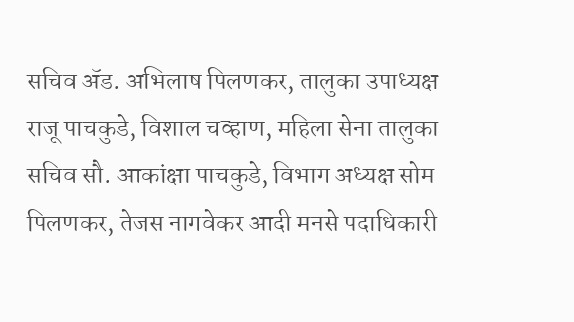सचिव ॲड. अभिलाष पिलणकर, तालुका उपाध्यक्ष राजू पाचकुडे, विशाल चव्हाण, महिला सेना तालुका सचिव सौ. आकांक्षा पाचकुडे, विभाग अध्यक्ष सोम पिलणकर, तेजस नागवेकर आदी मनसे पदाधिकारी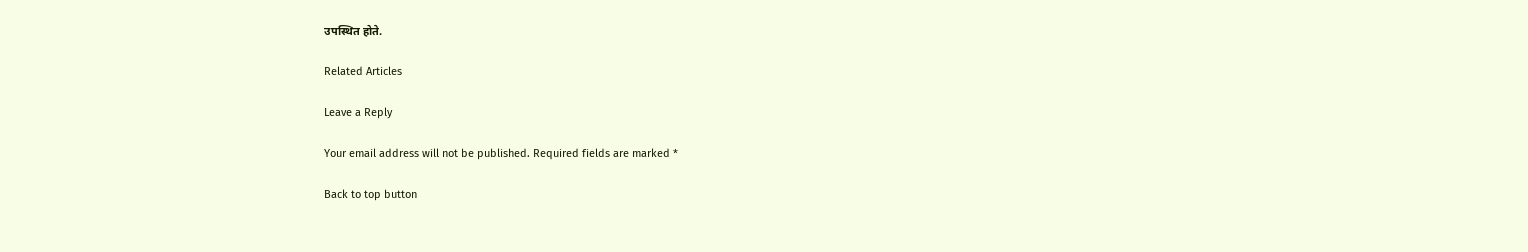उपस्थित होते.

Related Articles

Leave a Reply

Your email address will not be published. Required fields are marked *

Back to top button